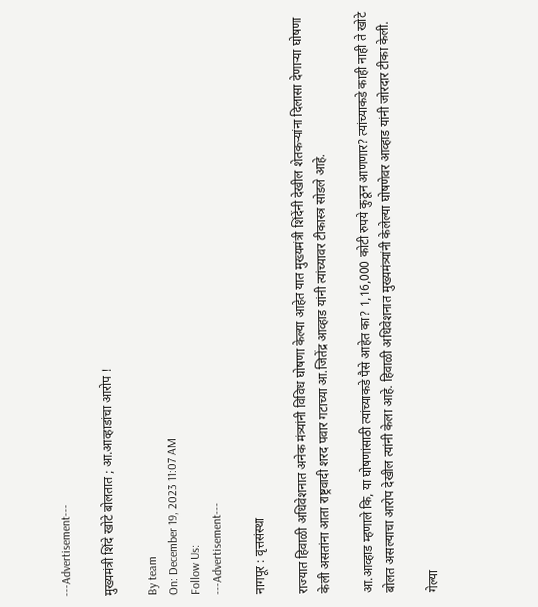---Advertisement---

मुख्यमंत्री शिंदे खोटे बोलतात ; आ.आव्हाडांचा आरोप !

By team
On: December 19, 2023 11:07 AM
Follow Us:
---Advertisement---

नागपूर : वृत्तसंस्था

राज्यात हिवाळी अधिवेशनात अनेक मंत्र्यांनी विविध घोषणा केल्या आहेत यात मुख्यमंत्री शिंदेंनी देखील शेतकऱ्यांना दिलासा देणाऱ्या घोषणा केली असतांना आता राष्ट्रवादी शरद पवार गटाच्या आ.जितेंद्र आव्हाड यांनी त्यांच्यावर टीकास्त्र सोडले आहे.

आ.आव्हाड म्हणाले कि, या घोषणांसाठी त्यांच्याकडे पैसे आहेत का? 1,16,000 कोटी रुपये कुठून आणणार? त्यांच्याकडे काही नाही ते खोटे बोलत असल्याचा आरोप देखील त्यांनी केला आहे. हिवाळी अधिवेशनात मुख्यमंत्र्यांनी केलेल्या घोषणेवर आव्हाड यांनी जोरदार टीका केली.

गेल्या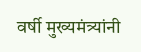वर्षी मुख्यमंत्र्यांनी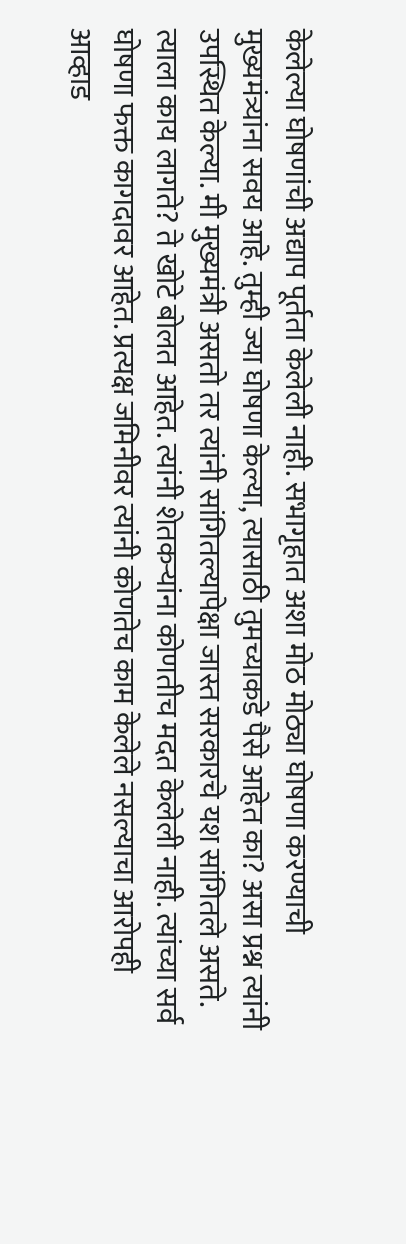केलेल्या घोषणांची अद्याप पूर्तता केलेली नाही. सभागृहात अशा मोठ मोठ्या घोषणा करण्याची मुख्यमंत्र्यांना सवय आहे. तुम्ही ज्या घोषणा केल्या, त्यासाठी तुमच्याकडे पैसे आहेत का? असा प्रश्न त्यांनी उपस्थित केल्या. मी मुख्यमंत्री असतो तर त्यांनी सांगितल्यापेक्षा जास्त सरकारचे यश सांगितले असते. त्याला काय लागते? ते खोटे बोलत आहेत. त्यांनी शेतकऱ्यांना कोणतीच मदत केलेली नाही. त्यांच्या सर्व घोषणा फक्त कागदावर आहेत. प्रत्यक्ष जमिनीवर त्यांनी कोणतेच काम केलेले नसल्याचा आरोपही आव्हाड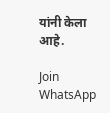यांनी केला आहे.

Join WhatsApp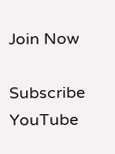Join Now

Subscribe YouTube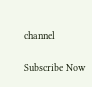channel

Subscribe Now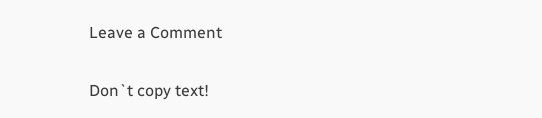Leave a Comment

Don`t copy text!